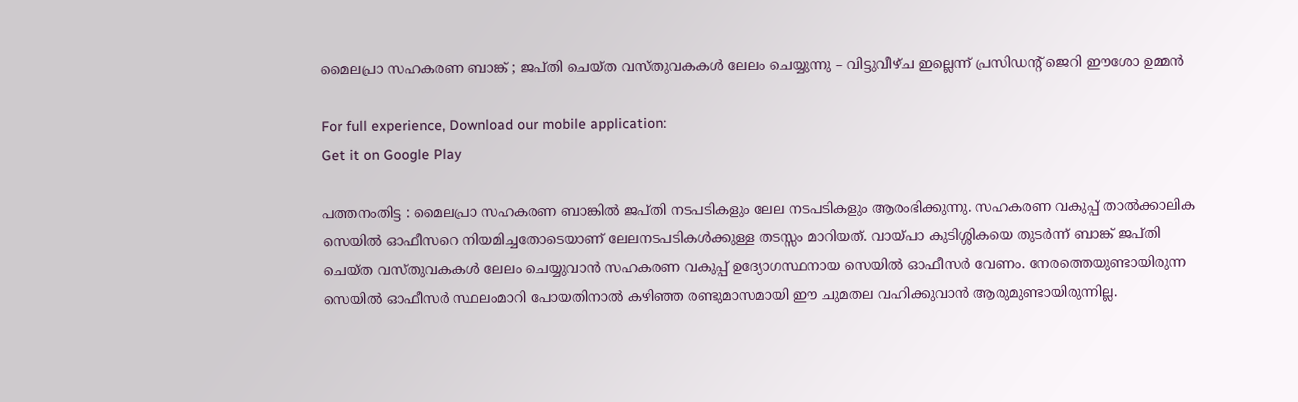മൈലപ്രാ സഹകരണ ബാങ്ക് ; ജപ്തി ചെയ്ത വസ്തുവകകള്‍ ലേലം ചെയ്യുന്നു – വിട്ടുവീഴ്ച ഇല്ലെന്ന് പ്രസിഡന്റ് ജെറി ഈശോ ഉമ്മന്‍

For full experience, Download our mobile application:
Get it on Google Play

പത്തനംതിട്ട : മൈലപ്രാ സഹകരണ ബാങ്കില്‍ ജപ്തി നടപടികളും ലേല നടപടികളും ആരംഭിക്കുന്നു. സഹകരണ വകുപ്പ് താല്‍ക്കാലിക സെയില്‍ ഓഫീസറെ നിയമിച്ചതോടെയാണ് ലേലനടപടികള്‍ക്കുള്ള തടസ്സം മാറിയത്. വായ്പാ കുടിശ്ശികയെ തുടര്‍ന്ന് ബാങ്ക് ജപ്തി ചെയ്ത വസ്തുവകകള്‍ ലേലം ചെയ്യുവാന്‍ സഹകരണ വകുപ്പ് ഉദ്യോഗസ്ഥനായ സെയില്‍ ഓഫീസര്‍ വേണം. നേരത്തെയുണ്ടായിരുന്ന സെയില്‍ ഓഫീസര്‍ സ്ഥലംമാറി പോയതിനാല്‍ കഴിഞ്ഞ രണ്ടുമാസമായി ഈ ചുമതല വഹിക്കുവാന്‍ ആരുമുണ്ടായിരുന്നില്ല.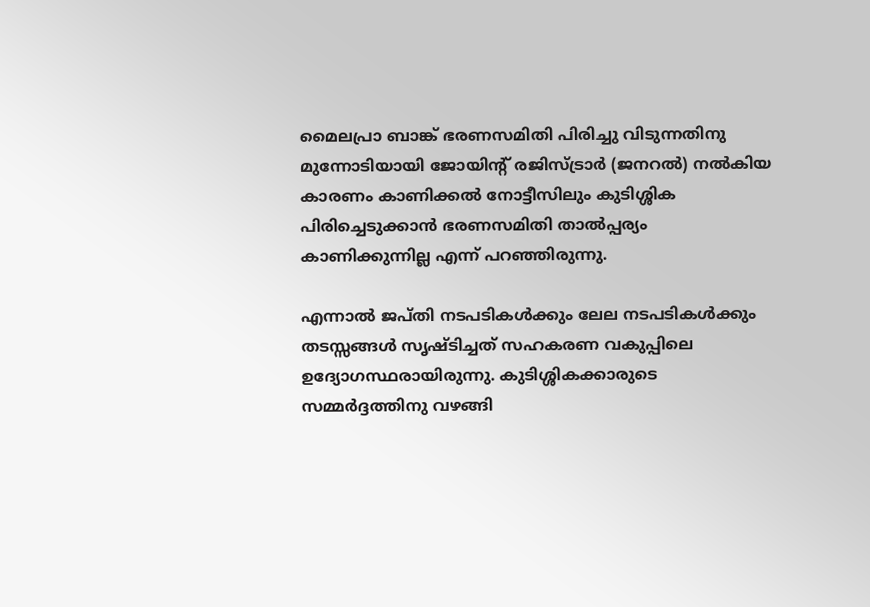മൈലപ്രാ ബാങ്ക് ഭരണസമിതി പിരിച്ചു വിടുന്നതിനു മുന്നോടിയായി ജോയിന്റ് രജിസ്ട്രാര്‍ (ജനറല്‍) നല്‍കിയ കാരണം കാണിക്കല്‍ നോട്ടീസിലും കുടിശ്ശിക പിരിച്ചെടുക്കാന്‍ ഭരണസമിതി താല്‍പ്പര്യം കാണിക്കുന്നില്ല എന്ന് പറഞ്ഞിരുന്നു.

എന്നാല്‍ ജപ്തി നടപടികള്‍ക്കും ലേല നടപടികള്‍ക്കും തടസ്സങ്ങള്‍ സൃഷ്ടിച്ചത് സഹകരണ വകുപ്പിലെ ഉദ്യോഗസ്ഥരായിരുന്നു. കുടിശ്ശികക്കാരുടെ സമ്മര്‍ദ്ദത്തിനു വഴങ്ങി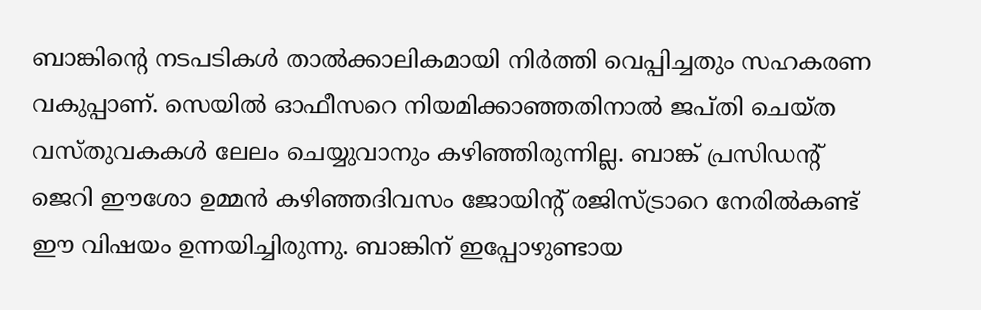ബാങ്കിന്റെ നടപടികള്‍ താല്‍ക്കാലികമായി നിര്‍ത്തി വെപ്പിച്ചതും സഹകരണ വകുപ്പാണ്. സെയില്‍ ഓഫീസറെ നിയമിക്കാഞ്ഞതിനാല്‍ ജപ്തി ചെയ്ത വസ്തുവകകള്‍ ലേലം ചെയ്യുവാനും കഴിഞ്ഞിരുന്നില്ല. ബാങ്ക് പ്രസിഡന്റ് ജെറി ഈശോ ഉമ്മന്‍ കഴിഞ്ഞദിവസം ജോയിന്റ് രജിസ്ട്രാറെ നേരില്‍കണ്ട്‌ ഈ വിഷയം ഉന്നയിച്ചിരുന്നു. ബാങ്കിന് ഇപ്പോഴുണ്ടായ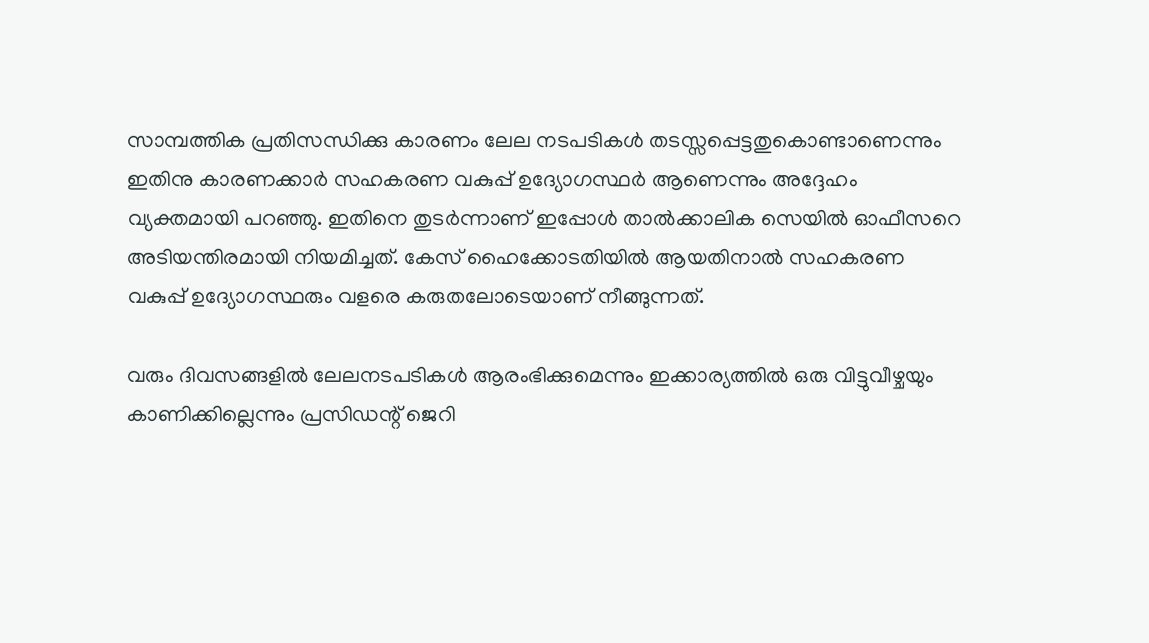സാമ്പത്തിക പ്രതിസന്ധിക്കു കാരണം ലേല നടപടികള്‍ തടസ്സപ്പെട്ടതുകൊണ്ടാണെന്നും ഇതിനു കാരണക്കാര്‍ സഹകരണ വകുപ്പ് ഉദ്യോഗസ്ഥര്‍ ആണെന്നും അദ്ദേഹം വ്യക്തമായി പറഞ്ഞു. ഇതിനെ തുടര്‍ന്നാണ്‌ ഇപ്പോള്‍ താല്‍ക്കാലിക സെയില്‍ ഓഫീസറെ അടിയന്തിരമായി നിയമിച്ചത്. കേസ് ഹൈക്കോടതിയില്‍ ആയതിനാല്‍ സഹകരണ വകുപ്പ് ഉദ്യോഗസ്ഥരും വളരെ കരുതലോടെയാണ് നീങ്ങുന്നത്‌.

വരും ദിവസങ്ങളില്‍ ലേലനടപടികള്‍ ആരംഭിക്കുമെന്നും ഇക്കാര്യത്തില്‍ ഒരു വിട്ടുവീഴ്ചയും കാണിക്കില്ലെന്നും പ്രസിഡന്റ് ജെറി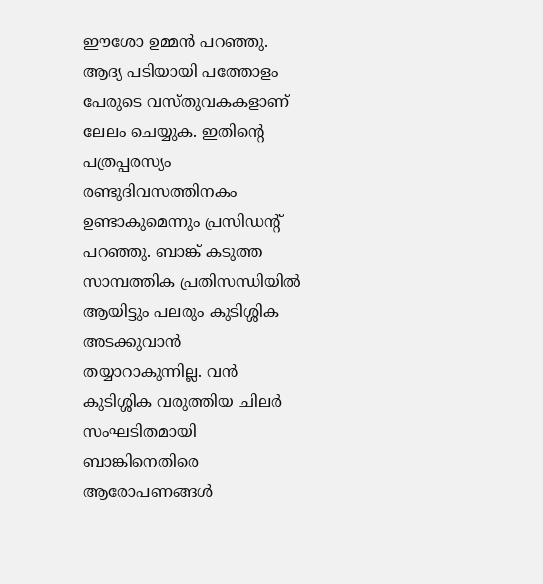ഈശോ ഉമ്മന്‍ പറഞ്ഞു. ആദ്യ പടിയായി പത്തോളം പേരുടെ വസ്തുവകകളാണ് ലേലം ചെയ്യുക. ഇതിന്റെ പത്രപ്പരസ്യം രണ്ടുദിവസത്തിനകം ഉണ്ടാകുമെന്നും പ്രസിഡന്റ് പറഞ്ഞു. ബാങ്ക് കടുത്ത സാമ്പത്തിക പ്രതിസന്ധിയില്‍ ആയിട്ടും പലരും കുടിശ്ശിക അടക്കുവാന്‍ തയ്യാറാകുന്നില്ല. വന്‍ കുടിശ്ശിക വരുത്തിയ ചിലര്‍ സംഘടിതമായി ബാങ്കിനെതിരെ ആരോപണങ്ങള്‍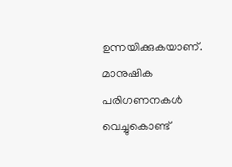ഉന്നയിക്കുകയാണ്. മാനുഷിക പരിഗണനകള്‍ വെച്ചുകൊണ്ട്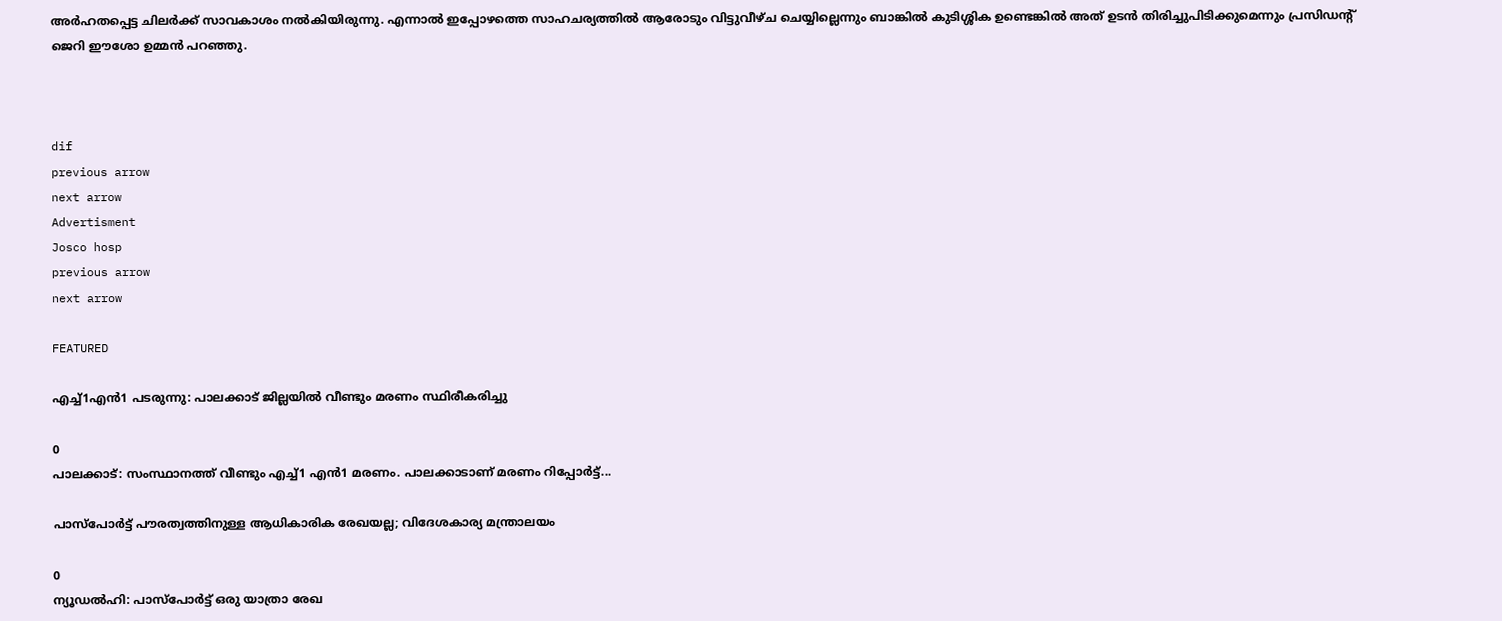അര്‍ഹതപ്പെട്ട ചിലര്‍ക്ക് സാവകാശം നല്‍കിയിരുന്നു. എന്നാല്‍ ഇപ്പോഴത്തെ സാഹചര്യത്തില്‍ ആരോടും വിട്ടുവീഴ്ച ചെയ്യില്ലെന്നും ബാങ്കില്‍ കുടിശ്ശിക ഉണ്ടെങ്കില്‍ അത് ഉടന്‍ തിരിച്ചുപിടിക്കുമെന്നും പ്രസിഡന്റ് ജെറി ഈശോ ഉമ്മന്‍ പറഞ്ഞു.



dif
previous arrow
next arrow
Advertisment
Josco hosp
previous arrow
next arrow

FEATURED

എച്ച്1എൻ1 പടരുന്നു: പാലക്കാട് ജില്ലയിൽ വീണ്ടും മരണം സ്ഥിരീകരിച്ചു

0
പാലക്കാട്: സംസ്ഥാനത്ത് വീണ്ടും എച്ച്1 എന്‍1 മരണം. പാലക്കാടാണ് മരണം റിപ്പോര്‍ട്ട്...

പാസ്‌പോർട്ട് പൗരത്വത്തിനുള്ള ആധികാരിക രേഖയല്ല; വിദേശകാര്യ മന്ത്രാലയം

0
ന്യൂഡല്‍ഹി: പാസ്‌പോർട്ട് ഒരു യാത്രാ രേഖ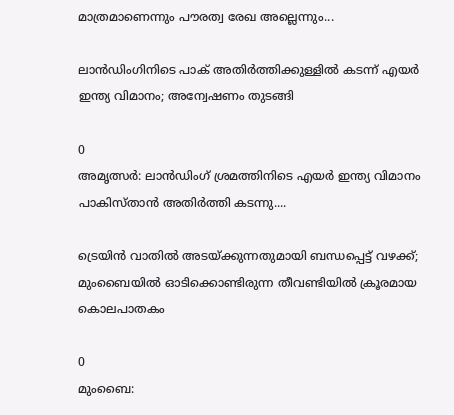മാത്രമാണെന്നും പൗരത്വ രേഖ അല്ലെന്നും...

ലാൻഡിംഗിനിടെ പാക് അതിർത്തിക്കുള്ളിൽ കടന്ന് എയർ ഇന്ത്യ വിമാനം; അന്വേഷണം തുടങ്ങി

0
അമൃത്സർ: ലാൻഡിംഗ് ശ്രമത്തിനിടെ എയർ ഇന്ത്യ വിമാനം പാകിസ്താൻ അതിർത്തി കടന്നു....

ട്രെയിൻ വാതിൽ അടയ്ക്കുന്നതുമായി ബന്ധപ്പെട്ട് വഴക്ക്; മുംബൈയിൽ ഓടിക്കൊണ്ടിരുന്ന തീവണ്ടിയിൽ ക്രൂരമായ കൊലപാതകം

0
മുംബൈ: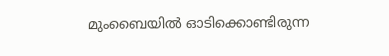മുംബൈയില്‍ ഓടിക്കൊണ്ടിരുന്ന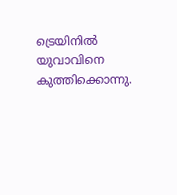ട്രെയിനില്‍ യുവാവിനെ കുത്തിക്കൊന്നു.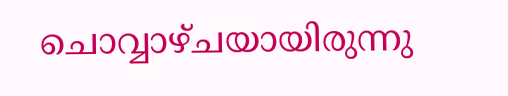ചൊവ്വാഴ്ചയായിരുന്നു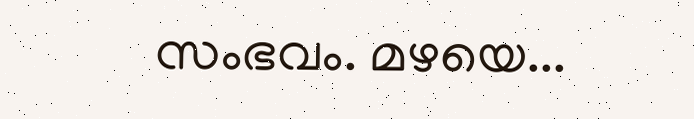സംഭവം. മഴയെ...